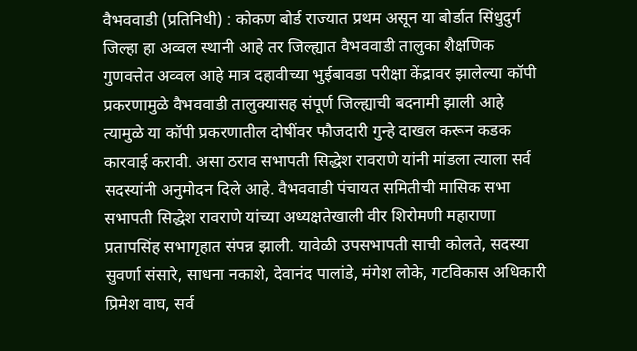वैभववाडी (प्रतिनिधी) : कोकण बोर्ड राज्यात प्रथम असून या बोर्डात सिंधुदुर्ग जिल्हा हा अव्वल स्थानी आहे तर जिल्ह्यात वैभववाडी तालुका शैक्षणिक गुणवत्तेत अव्वल आहे मात्र दहावीच्या भुईबावडा परीक्षा केंद्रावर झालेल्या कॉपी प्रकरणामुळे वैभववाडी तालुक्यासह संपूर्ण जिल्ह्याची बदनामी झाली आहे त्यामुळे या कॉपी प्रकरणातील दोषींवर फौजदारी गुन्हे दाखल करून कडक कारवाई करावी. असा ठराव सभापती सिद्धेश रावराणे यांनी मांडला त्याला सर्व सदस्यांनी अनुमोदन दिले आहे. वैभववाडी पंचायत समितीची मासिक सभा सभापती सिद्धेश रावराणे यांच्या अध्यक्षतेखाली वीर शिरोमणी महाराणा प्रतापसिंह सभागृहात संपन्न झाली. यावेळी उपसभापती साची कोलते, सदस्या सुवर्णा संसारे, साधना नकाशे, देवानंद पालांडे, मंगेश लोके, गटविकास अधिकारी प्रिमेश वाघ, सर्व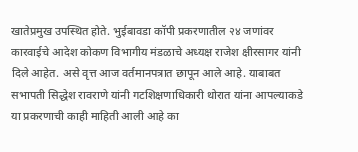खातेप्रमुख उपस्थित होते. भुईबावडा कॉपी प्रकरणातील २४ जणांवर कारवाईचे आदेश कोकण विभागीय मंडळाचे अध्यक्ष राजेश क्षीरसागर यांनी दिले आहेत. असे वृत्त आज वर्तमानपत्रात छापून आले आहे. याबाबत सभापती सिद्धेश रावराणे यांनी गटशिक्षणाधिकारी थोरात यांना आपल्याकडे या प्रकरणाची काही माहिती आली आहे का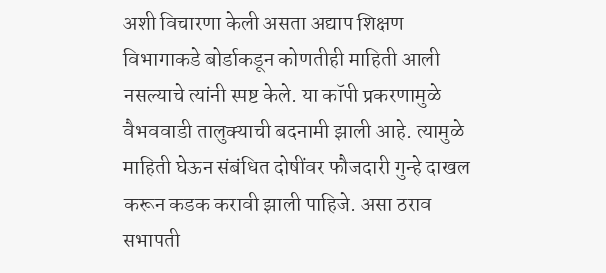अशी विचारणा केली असता अद्याप शिक्षण विभागाकडे बोर्डाकडून कोणतीही माहिती आली नसल्याचे त्यांनी स्पष्ट केले. या कॉपी प्रकरणामुळे वैभववाडी तालुक्याची बदनामी झाली आहे. त्यामुळे माहिती घेऊन संबंधित दोषींवर फौजदारी गुन्हे दाखल करून कडक करावी झाली पाहिजे. असा ठराव सभापती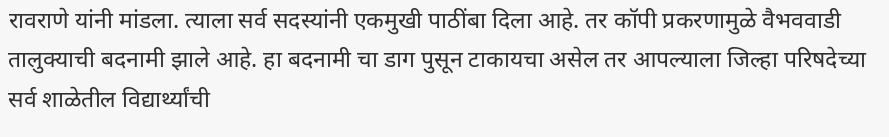रावराणे यांनी मांडला. त्याला सर्व सदस्यांनी एकमुखी पाठींबा दिला आहे. तर कॉपी प्रकरणामुळे वैभववाडी तालुक्याची बदनामी झाले आहे. हा बदनामी चा डाग पुसून टाकायचा असेल तर आपल्याला जिल्हा परिषदेच्या सर्व शाळेतील विद्यार्थ्यांची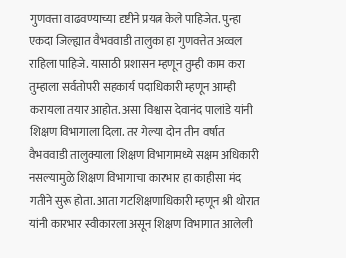गुणवत्ता वाढवण्याच्या दृष्टीने प्रयत्न केले पाहिजेत. पुन्हा एकदा जिल्ह्यात वैभववाडी तालुका हा गुणवत्तेत अव्वल राहिला पाहिजे. यासाठी प्रशासन म्हणून तुम्ही काम करा तुम्हाला सर्वतोपरी सहकार्य पदाधिकारी म्हणून आम्ही करायला तयार आहोत. असा विश्वास देवानंद पालांडे यांनी शिक्षण विभागाला दिला. तर गेल्या दोन तीन वर्षात वैभववाडी तालुक्याला शिक्षण विभागामध्ये सक्षम अधिकारी नसल्यामुळे शिक्षण विभागाचा कारभार हा काहीसा मंद गतीने सुरू होता. आता गटशिक्षणाधिकारी म्हणून श्री थोरात यांनी कारभार स्वीकारला असून शिक्षण विभागात आलेली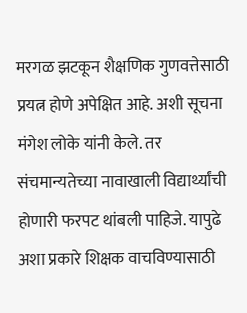मरगळ झटकून शैक्षणिक गुणवत्तेसाठी प्रयत्न होणे अपेक्षित आहे. अशी सूचना मंगेश लोके यांनी केले. तर संचमान्यतेच्या नावाखाली विद्यार्थ्यांची होणारी फरपट थांबली पाहिजे. यापुढे अशा प्रकारे शिक्षक वाचविण्यासाठी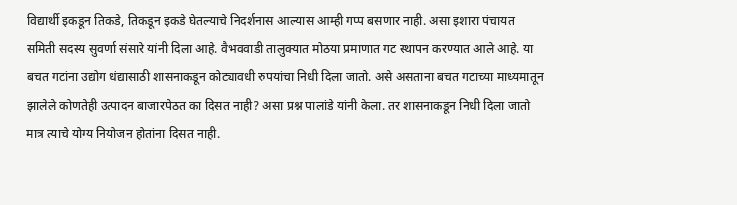विद्यार्थी इकडून तिकडे, तिकडून इकडे घेतल्याचे निदर्शनास आल्यास आम्ही गप्प बसणार नाही. असा इशारा पंचायत समिती सदस्य सुवर्णा संसारे यांनी दिला आहे. वैभववाडी तालुक्यात मोठया प्रमाणात गट स्थापन करण्यात आले आहे. या बचत गटांना उद्योग धंद्यासाठी शासनाकडून कोट्यावधी रुपयांचा निधी दिला जातो. असे असताना बचत गटाच्या माध्यमातून झालेले कोणतेही उत्पादन बाजारपेठत का दिसत नाही? असा प्रश्न पालांडे यांनी केला. तर शासनाकडून निधी दिला जातो मात्र त्याचे योग्य नियोजन होतांना दिसत नाही.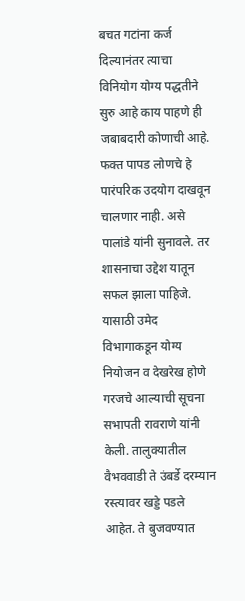बचत गटांना कर्ज दिल्यानंतर त्याचा विनियोग योग्य पद्धतीने सुरु आहे काय पाहणे ही जबाबदारी कोणाची आहे. फक्त पापड लोणचे हे पारंपरिक उदयोग दाखवून चालणार नाही. असे पालांडे यांनी सुनावले. तर शासनाचा उद्देश यातून सफल झाला पाहिजे. यासाठी उमेद विभागाकडून योग्य नियोजन व देखरेख होणे गरजचे आल्याची सूचना सभापती रावराणे यांनी केली. तालुक्यातील वैभववाडी ते उंबर्डे दरम्यान रस्त्यावर खड्डे पडले आहेत. ते बुजवण्यात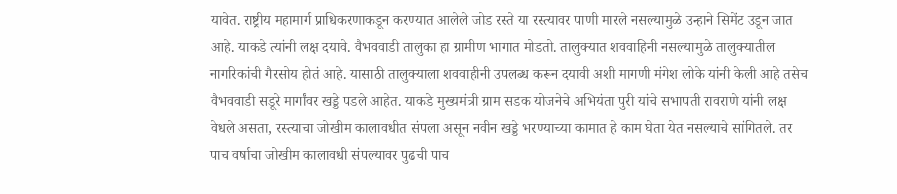यावेत. राष्ट्रीय महामार्ग प्राधिकरणाकडून करण्यात आलेले जोड रस्ते या रस्त्यावर पाणी मारले नसल्यामुळे उन्हाने सिमेंट उडून जात आहे. याकडे त्यांनी लक्ष दयावे. वैभववाडी तालुका हा ग्रामीण भागात मोडतो. तालुक्यात शववाहिनी नसल्यामुळे तालुक्यातील नागरिकांची गैरसोय होतं आहे. यासाठी तालुक्याला शववाहीनी उपलब्ध करून दयावी अशी मागणी मंगेश लोके यांनी केली आहे तसेच वैभववाडी सडूरे मार्गांवर खड्डे पडले आहेत. याकडे मुख्यमंत्री ग्राम सडक योजनेचे अभियंता पुरी यांचे सभापती रावराणे यांनी लक्ष वेधले असता, रस्त्याचा जोखीम कालावधीत संपला असून नवीन खड्डे भरण्याच्या कामात हे काम घेता येत नसल्याचे सांगितले. तर पाच वर्षाचा जोखीम कालावधी संपल्यावर पुढची पाच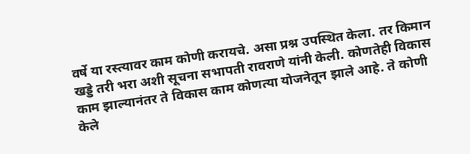वर्षे या रस्त्यावर काम कोणी करायचे. असा प्रश्न उपस्थित केला. तर किमान खड्डे तरी भरा अशी सूचना सभापती रावराणे यांनी केली. कोणतेही विकास काम झाल्यानंतर ते विकास काम कोणत्या योजनेतून झाले आहे. ते कोणी केले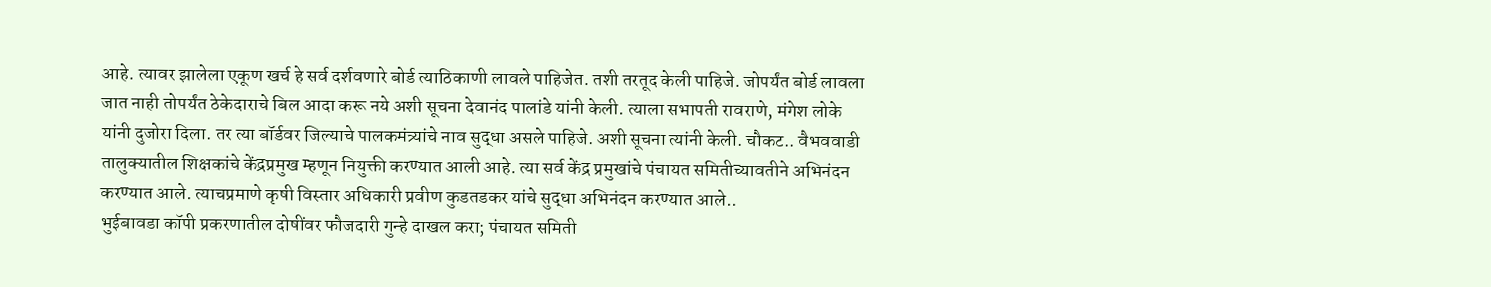आहे. त्यावर झालेला एकूण खर्च हे सर्व दर्शवणारे बोर्ड त्याठिकाणी लावले पाहिजेत. तशी तरतूद केली पाहिजे. जोपर्यंत बोर्ड लावला जात नाही तोपर्यंत ठेकेदाराचे बिल आदा करू नये अशी सूचना देवानंद पालांडे यांनी केली. त्याला सभापती रावराणे, मंगेश लोके यांनी दुजोरा दिला. तर त्या बॉर्डवर जिल्याचे पालकमंत्र्यांचे नाव सुद्धा असले पाहिजे. अशी सूचना त्यांनी केली. चौकट.. वैभववाडी तालुक्यातील शिक्षकांचे केंद्रप्रमुख म्हणून नियुक्ती करण्यात आली आहे. त्या सर्व केंद्र प्रमुखांचे पंचायत समितीच्यावतीने अभिनंदन करण्यात आले. त्याचप्रमाणे कृषी विस्तार अधिकारी प्रवीण कुडतडकर यांचे सुद्धा अभिनंदन करण्यात आले..
भुईबावडा कॉपी प्रकरणातील दोषींवर फौजदारी गुन्हे दाखल करा; पंचायत समिती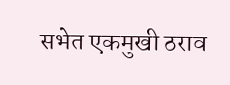सभेत एकमुखी ठराव